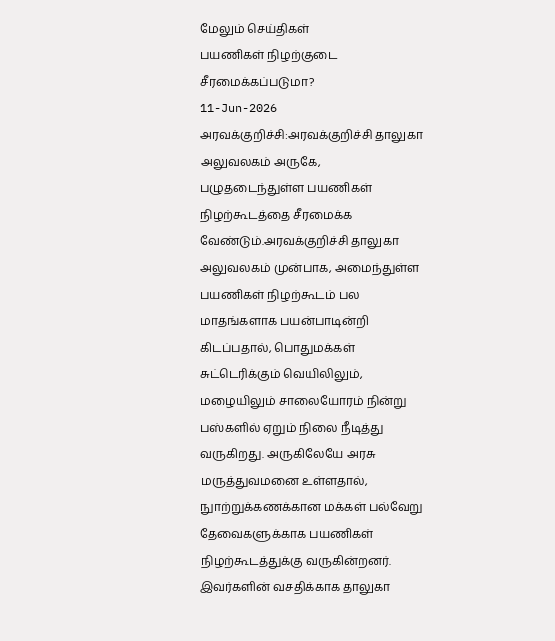மேலும் செய்திகள்
பயணிகள் நிழற்குடை சீரமைக்கப்படுமா?
11-Jun-2026
அரவக்குறிச்சி:அரவக்குறிச்சி தாலுகா அலுவலகம் அருகே, பழுதடைந்துள்ள பயணிகள் நிழற்கூடத்தை சீரமைக்க வேண்டும்.அரவக்குறிச்சி தாலுகா அலுவலகம் முன்பாக, அமைந்துள்ள பயணிகள் நிழற்கூடம் பல மாதங்களாக பயன்பாடின்றி கிடப்பதால், பொதுமக்கள் சுட்டெரிக்கும் வெயிலிலும், மழையிலும் சாலையோரம் நின்று பஸ்களில் ஏறும் நிலை நீடித்து வருகிறது. அருகிலேயே அரசு மருத்துவமனை உள்ளதால், நுாற்றுக்கணக்கான மக்கள் பல்வேறு தேவைகளுக்காக பயணிகள் நிழற்கூடத்துக்கு வருகின்றனர். இவர்களின் வசதிக்காக தாலுகா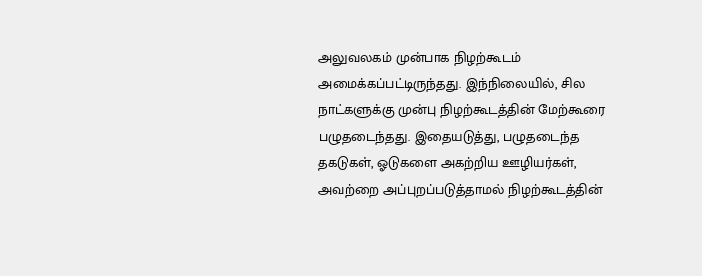அலுவலகம் முன்பாக நிழற்கூடம் அமைக்கப்பட்டிருந்தது. இந்நிலையில், சில நாட்களுக்கு முன்பு நிழற்கூடத்தின் மேற்கூரை பழுதடைந்தது. இதையடுத்து, பழுதடைந்த தகடுகள், ஓடுகளை அகற்றிய ஊழியர்கள், அவற்றை அப்புறப்படுத்தாமல் நிழற்கூடத்தின்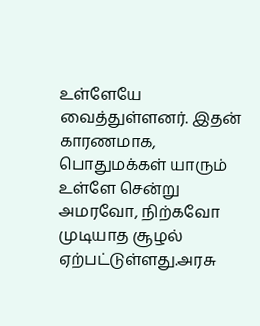உள்ளேயே வைத்துள்ளனர். இதன் காரணமாக, பொதுமக்கள் யாரும் உள்ளே சென்று அமரவோ, நிற்கவோ முடியாத சூழல் ஏற்பட்டுள்ளது.அரசு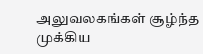அலுவலகங்கள் சூழ்ந்த முக்கிய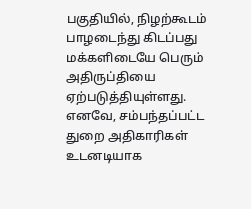பகுதியில், நிழற்கூடம் பாழடைந்து கிடப்பது மக்களிடையே பெரும் அதிருப்தியை ஏற்படுத்தியுள்ளது. எனவே, சம்பந்தப்பட்ட துறை அதிகாரிகள் உடனடியாக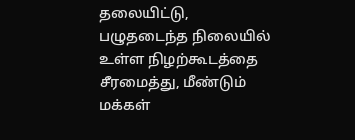தலையிட்டு, பழுதடைந்த நிலையில் உள்ள நிழற்கூடத்தை சீரமைத்து, மீண்டும் மக்கள்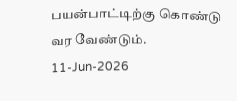பயன்பாட்டிற்கு கொண்டு வர வேண்டும்.
11-Jun-2026